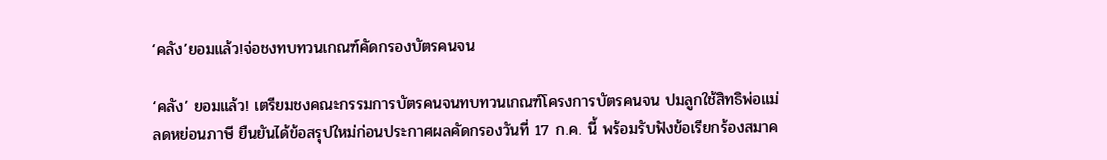‘คลัง’ยอมแล้ว!จ่อชงทบทวนเกณฑ์คัดกรองบัตรคนจน

‘คลัง’ ยอมแล้ว! เตรียมชงคณะกรรมการบัตรคนจนทบทวนเกณฑ์โครงการบัตรคนจน ปมลูกใช้สิทธิพ่อแม่ลดหย่อนภาษี ยืนยันได้ข้อสรุปใหม่ก่อนประกาศผลคัดกรองวันที่ 17 ก.ค. นี้ พร้อมรับฟังข้อเรียกร้องสมาค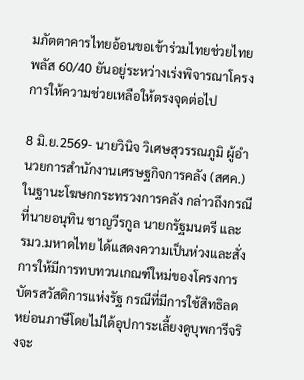มภัตตาคารไทยอ้อนขอเข้าร่วมไทยช่วยไทย พลัส 60/40 ยันอยู่ระหว่างเร่งพิจารณาโครงการให้ความช่วยเหลือให้ตรงจุดต่อไป

8 มิ.ย.2569- นายวินิจ วิเศษสุวรรณภูมิ ผู้อำนวยการสำนักงานเศรษฐกิจการคลัง (สศค.) ในฐานะโฆษกกระทรวงการคลัง กล่าวถึงกรณีที่นายอนุทิน ชาญวีรกูล นายกรัฐมนตรี และ รมว.มหาดไทย ได้แสดงความเป็นห่วงและสั่งการให้มีการทบทวนเกณฑ์ใหม่ของโครงการบัตรสวัสดิการแห่งรัฐ กรณีที่มีการใช้สิทธิลดหย่อนภาษีโดยไม่ได้อุปการะเลี้ยงดูบุพการีจริงจะ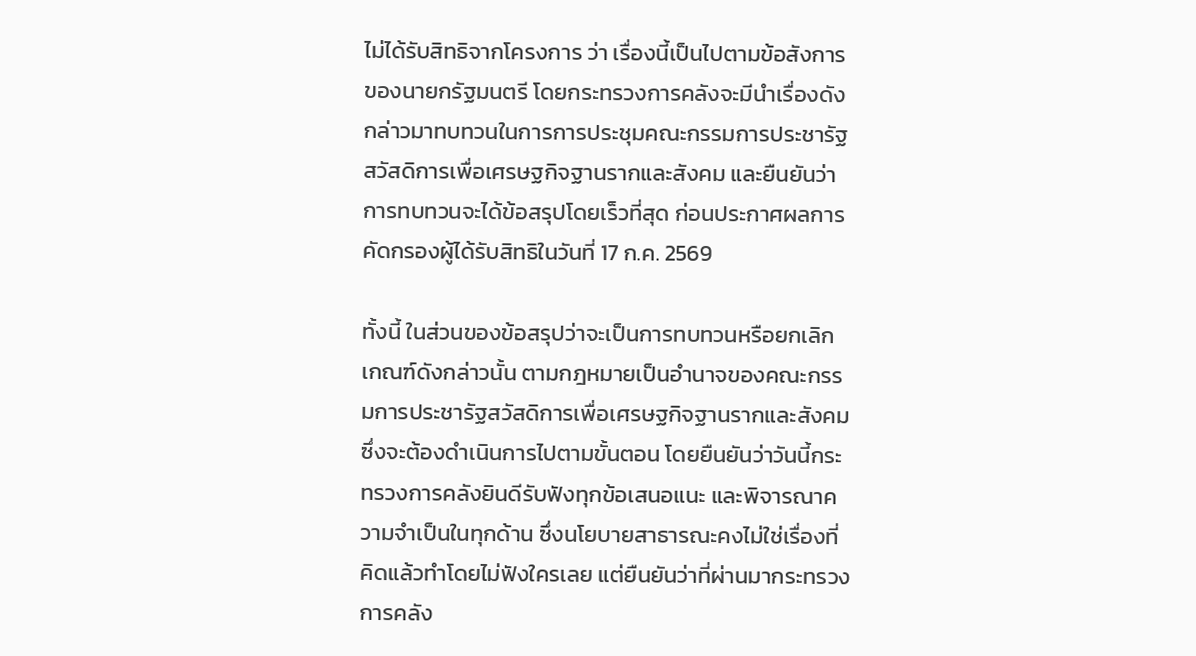ไม่ได้รับสิทธิจากโครงการ ว่า เรื่องนี้เป็นไปตามข้อสังการของนายกรัฐมนตรี โดยกระทรวงการคลังจะมีนำเรื่องดังกล่าวมาทบทวนในการการประชุมคณะกรรมการประชารัฐสวัสดิการเพื่อเศรษฐกิจฐานรากและสังคม และยืนยันว่าการทบทวนจะได้ข้อสรุปโดยเร็วที่สุด ก่อนประกาศผลการคัดกรองผู้ได้รับสิทธิในวันที่ 17 ก.ค. 2569

ทั้งนี้ ในส่วนของข้อสรุปว่าจะเป็นการทบทวนหรือยกเลิกเกณฑ์ดังกล่าวนั้น ตามกฎหมายเป็นอำนาจของคณะกรรมการประชารัฐสวัสดิการเพื่อเศรษฐกิจฐานรากและสังคม ซึ่งจะต้องดำเนินการไปตามขั้นตอน โดยยืนยันว่าวันนี้กระทรวงการคลังยินดีรับฟังทุกข้อเสนอแนะ และพิจารณาความจำเป็นในทุกด้าน ซึ่งนโยบายสาธารณะคงไม่ใช่เรื่องที่คิดแล้วทำโดยไม่ฟังใครเลย แต่ยืนยันว่าที่ผ่านมากระทรวงการคลัง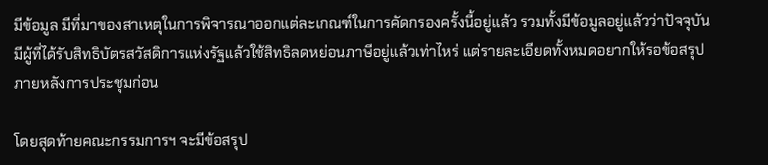มีข้อมูล มีที่มาของสาเหตุในการพิจารณาออกแต่ละเกณฑ์ในการคัดกรองครั้งนี้อยู่แล้ว รวมทั้งมีข้อมูลอยู่แล้วว่าปัจจุบันมีผู้ที่ได้รับสิทธิบัตรสวัสดิการแห่งรัฐแล้วใช้สิทธิลดหย่อนภาษีอยู่แล้วเท่าไหร่ แต่รายละเอียดทั้งหมดอยากให้รอข้อสรุปภายหลังการประชุมก่อน

โดยสุดท้ายคณะกรรมการฯ จะมีข้อสรุป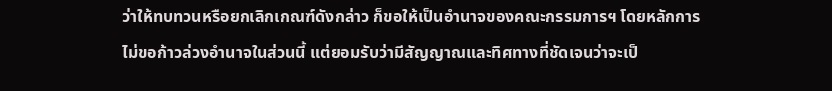ว่าให้ทบทวนหรือยกเลิกเกณฑ์ดังกล่าว ก็ขอให้เป็นอำนาจของคณะกรรมการฯ โดยหลักการไม่ขอก้าวล่วงอำนาจในส่วนนี้ แต่ยอมรับว่ามีสัญญาณและทิศทางที่ชัดเจนว่าจะเป็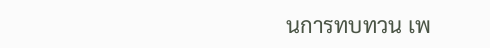นการทบทวน เพ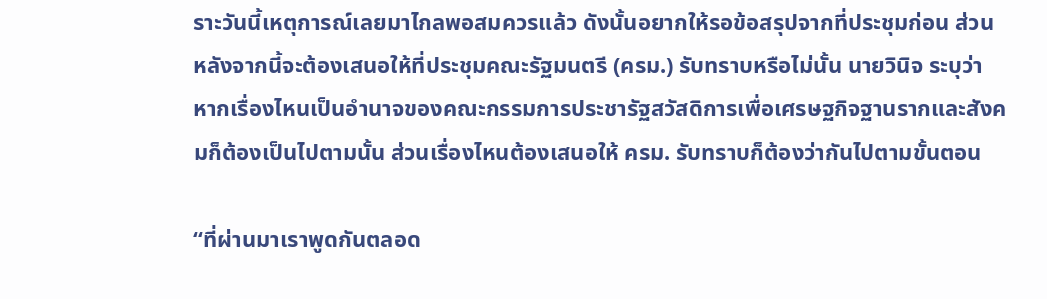ราะวันนี้เหตุการณ์เลยมาไกลพอสมควรแล้ว ดังนั้นอยากให้รอข้อสรุปจากที่ประชุมก่อน ส่วนหลังจากนี้จะต้องเสนอให้ที่ประชุมคณะรัฐมนตรี (ครม.) รับทราบหรือไม่นั้น นายวินิจ ระบุว่า หากเรื่องไหนเป็นอำนาจของคณะกรรมการประชารัฐสวัสดิการเพื่อเศรษฐกิจฐานรากและสังคมก็ต้องเป็นไปตามนั้น ส่วนเรื่องไหนต้องเสนอให้ ครม. รับทราบก็ต้องว่ากันไปตามขั้นตอน

“ที่ผ่านมาเราพูดกันตลอด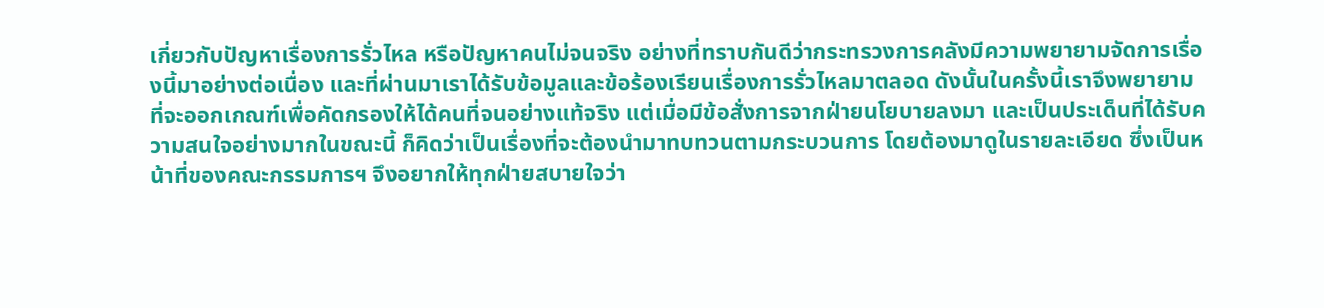เกี่ยวกับปัญหาเรื่องการรั่วไหล หรือปัญหาคนไม่จนจริง อย่างที่ทราบกันดีว่ากระทรวงการคลังมีความพยายามจัดการเรื่องนี้มาอย่างต่อเนื่อง และที่ผ่านมาเราได้รับข้อมูลและข้อร้องเรียนเรื่องการรั่วไหลมาตลอด ดังนั้นในครั้งนี้เราจึงพยายามที่จะออกเกณฑ์เพื่อคัดกรองให้ได้คนที่จนอย่างแท้จริง แต่เมื่อมีข้อสั่งการจากฝ่ายนโยบายลงมา และเป็นประเด็นที่ได้รับความสนใจอย่างมากในขณะนี้ ก็คิดว่าเป็นเรื่องที่จะต้องนำมาทบทวนตามกระบวนการ โดยต้องมาดูในรายละเอียด ซึ่งเป็นหน้าที่ของคณะกรรมการฯ จึงอยากให้ทุกฝ่ายสบายใจว่า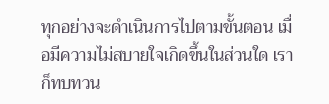ทุกอย่างจะดำเนินการไปตามขั้นตอน เมื่อมีความไม่สบายใจเกิดขึ้นในส่วนใด เราก็ทบทวน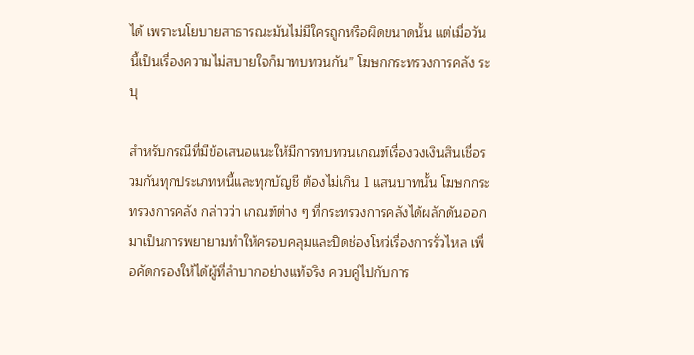ได้ เพราะนโยบายสาธารณะมันไม่มีใครถูกหรือผิดขนาดนั้น แต่เมื่อวันนี้เป็นเรื่องความไม่สบายใจก็มาทบทวนกัน” โฆษกกระทรวงการคลัง ระบุ

สำหรับกรณีที่มีข้อเสนอแนะให้มีการทบทวนเกณฑ์เรื่องวงเงินสินเชื่อรวมกันทุกประเภทหนี้และทุกบัญชี ต้องไม่เกิน 1 แสนบาทนั้น โฆษกกระทรวงการคลัง กล่าวว่า เกณฑ์ต่าง ๆ ที่กระทรวงการคลังได้ผลักดันออกมาเป็นการพยายามทำให้ครอบคลุมและปิดช่องโหว่เรื่องการรั่วไหล เพื่อคัดกรองให้ได้ผู้ที่ลำบากอย่างแท้จริง ควบคู่ไปกับการ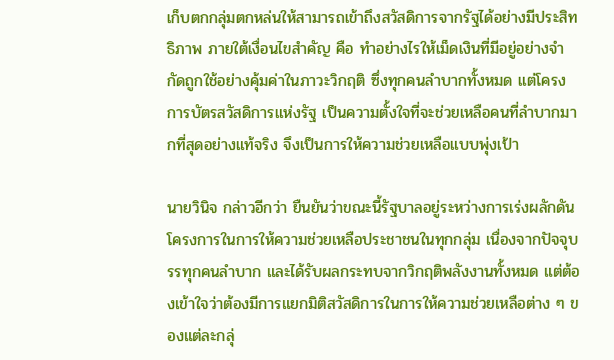เก็บตกกลุ่มตกหล่นให้สามารถเข้าถึงสวัสดิการจากรัฐได้อย่างมีประสิทธิภาพ ภายใต้เงื่อนไขสำคัญ คือ ทำอย่างไรให้เม็ดเงินที่มีอยู่อย่างจำกัดถูกใช้อย่างคุ้มค่าในภาวะวิกฤติ ซึ่งทุกคนลำบากทั้งหมด แต่โครงการบัตรสวัสดิการแห่งรัฐ เป็นความตั้งใจที่จะช่วยเหลือคนที่ลำบากมากที่สุดอย่างแท้จริง จึงเป็นการให้ความช่วยเหลือแบบพุ่งเป้า

นายวินิจ กล่าวอีกว่า ยืนยันว่าขณะนี้รัฐบาลอยู่ระหว่างการเร่งผลักดันโครงการในการให้ความช่วยเหลือประชาชนในทุกกลุ่ม เนื่องจากปัจจุบรรทุกคนลำบาก และได้รับผลกระทบจากวิกฤติพลังงานทั้งหมด แต่ต้องเข้าใจว่าต้องมีการแยกมิติสวัสดิการในการให้ความช่วยเหลือต่าง ๆ ของแต่ละกลุ่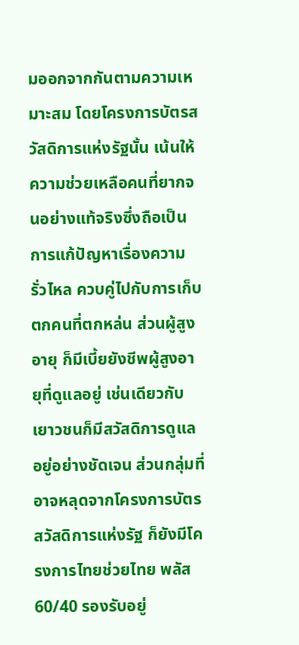มออกจากกันตามความเหมาะสม โดยโครงการบัตรสวัสดิการแห่งรัฐนั้น เน้นให้ความช่วยเหลือคนที่ยากจนอย่างแท้จริงซึ่งถือเป็นการแก้ปัญหาเรื่องความรั่วไหล ควบคู่ไปกับการเก็บตกคนที่ตกหล่น ส่วนผู้สูงอายุ ก็มีเบี้ยยังชีพผู้สูงอายุที่ดูแลอยู่ เช่นเดียวกับเยาวชนก็มีสวัสดิการดูแลอยู่อย่างชัดเจน ส่วนกลุ่มที่อาจหลุดจากโครงการบัตรสวัสดิการแห่งรัฐ ก็ยังมีโครงการไทยช่วยไทย พลัส 60/40 รองรับอยู่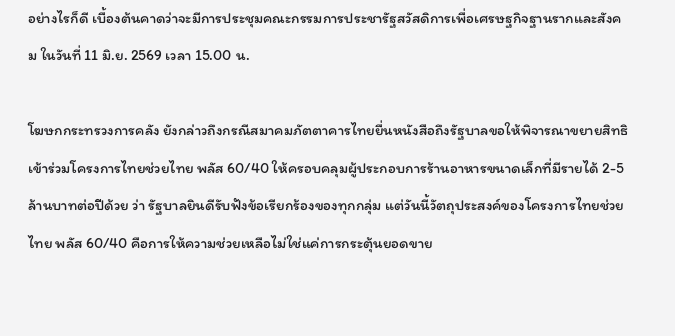อย่างไรก็ดี เบื้องต้นคาดว่าจะมีการประชุมคณะกรรมการประชารัฐสวัสดิการเพื่อเศรษฐกิจฐานรากและสังคม ในวันที่ 11 มิ.ย. 2569 เวลา 15.00 น.

โฆษกกระทรวงการคลัง ยังกล่าวถึงกรณีสมาคมภัตตาคารไทยยื่นหนังสือถึงรัฐบาลขอให้พิจารณาขยายสิทธิเข้าร่วมโครงการไทยช่วยไทย พลัส 60/40 ให้ครอบคลุมผู้ประกอบการร้านอาหารขนาดเล็กที่มีรายได้ 2-5 ล้านบาทต่อปีด้วย ว่า รัฐบาลยินดีรับฟังข้อเรียกร้องของทุกกลุ่ม แต่วันนี้วัตถุประสงค์ของโครงการไทยช่วยไทย พลัส 60/40 คือการให้ความช่วยเหลือไม่ใช่แค่การกระตุ้นยอดขาย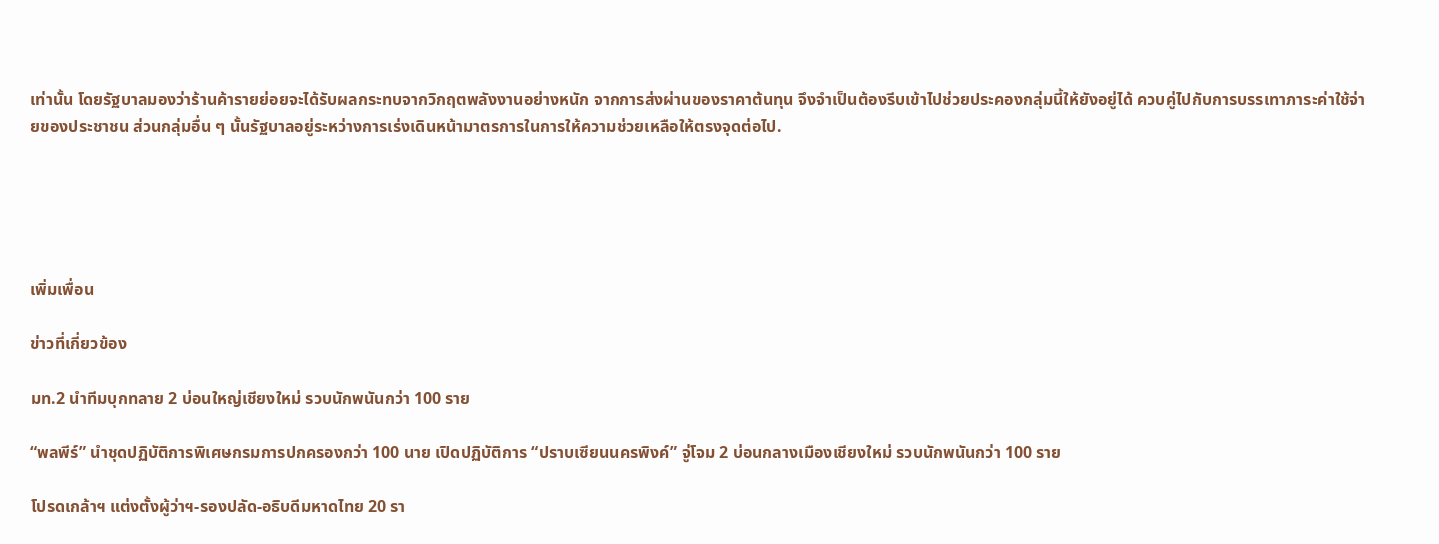เท่านั้น โดยรัฐบาลมองว่าร้านค้ารายย่อยจะได้รับผลกระทบจากวิกฤตพลังงานอย่างหนัก จากการส่งผ่านของราคาต้นทุน จึงจำเป็นต้องรีบเข้าไปช่วยประคองกลุ่มนี้ให้ยังอยู่ได้ ควบคู่ไปกับการบรรเทาภาระค่าใช้จ่ายของประชาชน ส่วนกลุ่มอื่น ๆ นั้นรัฐบาลอยู่ระหว่างการเร่งเดินหน้ามาตรการในการให้ความช่วยเหลือให้ตรงจุดต่อไป.





เพิ่มเพื่อน

ข่าวที่เกี่ยวข้อง

มท.2 นำทีมบุกทลาย 2 บ่อนใหญ่เชียงใหม่ รวบนักพนันกว่า 100 ราย

“พลพีร์” นำชุดปฏิบัติการพิเศษกรมการปกครองกว่า 100 นาย เปิดปฏิบัติการ “ปราบเซียนนครพิงค์” จู่โจม 2 บ่อนกลางเมืองเชียงใหม่ รวบนักพนันกว่า 100 ราย

โปรดเกล้าฯ แต่งตั้งผู้ว่าฯ-รองปลัด-อธิบดีมหาดไทย 20 รา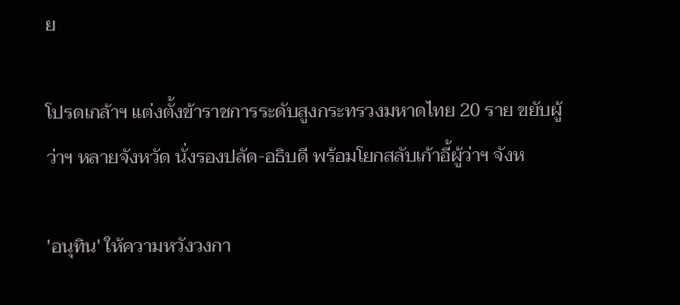ย

โปรดเกล้าฯ แต่งตั้งข้าราชการระดับสูงกระทรวงมหาดไทย 20 ราย ขยับผู้ว่าฯ หลายจังหวัด นั่งรองปลัด-อธิบดี พร้อมโยกสลับเก้าอี้ผู้ว่าฯ จังห

'อนุทิน' ให้ความหวังวงกา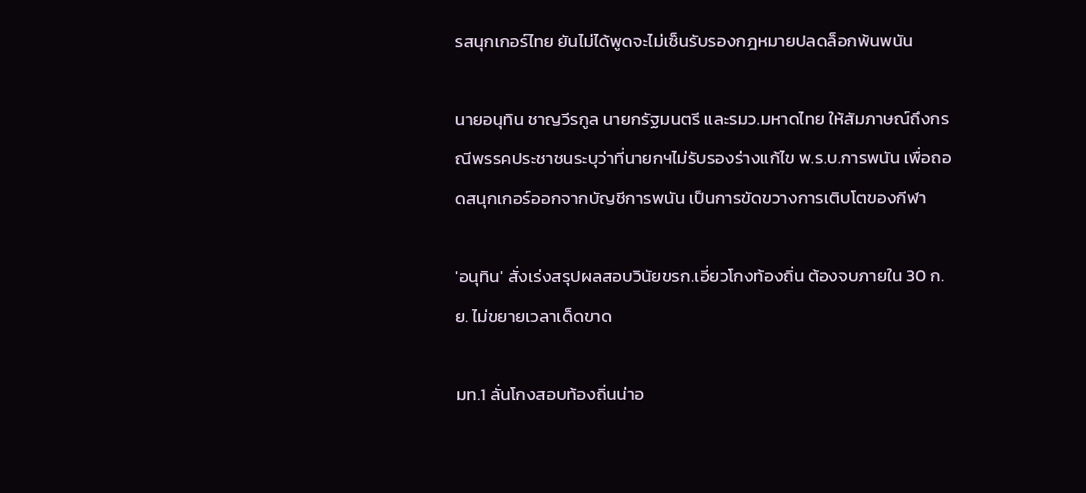รสนุกเกอร์ไทย ยันไม่ได้พูดจะไม่เซ็นรับรองกฎหมายปลดล็อกพ้นพนัน

นายอนุทิน ชาญวีรกูล นายกรัฐมนตรี และรมว.มหาดไทย ให้สัมภาษณ์ถึงกรณีพรรคประชาชนระบุว่าที่นายกฯไม่รับรองร่างแก้ไข พ.ร.บ.การพนัน เพื่อถอดสนุกเกอร์ออกจากบัญชีการพนัน เป็นการขัดขวางการเติบโตของกีฬา

'อนุทิน' สั่งเร่งสรุปผลสอบวินัยขรก.เอี่ยวโกงท้องถิ่น ต้องจบภายใน 30 ก.ย. ไม่ขยายเวลาเด็ดขาด

มท.1 ลั่นโกงสอบท้องถิ่นน่าอ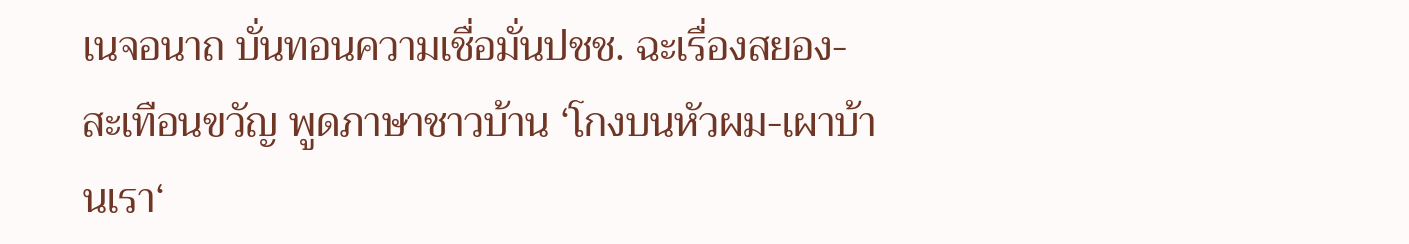เนจอนาถ บั่นทอนความเชื่อมั่นปชช. ฉะเรื่องสยอง- สะเทือนขวัญ พูดภาษาชาวบ้าน ‘โกงบนหัวผม-เผาบ้านเรา‘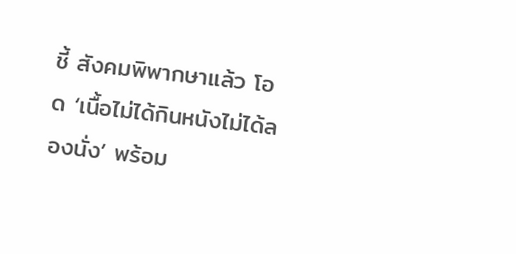ชี้ สังคมพิพากษาแล้ว โอด ‘เนื้อไม่ได้กินหนังไม่ได้ลองนั่ง’ พร้อม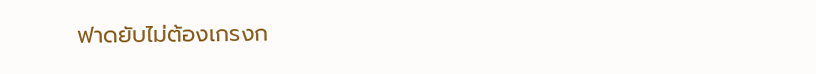ฟาดยับไม่ต้องเกรงก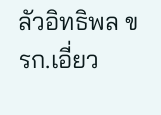ลัวอิทธิพล ขรก.เอี่ยว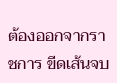ต้องออกจากราชการ ขีดเส้นจบ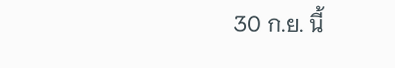30 ก.ย. นี้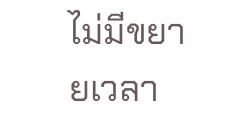ไม่มีขยายเวลา